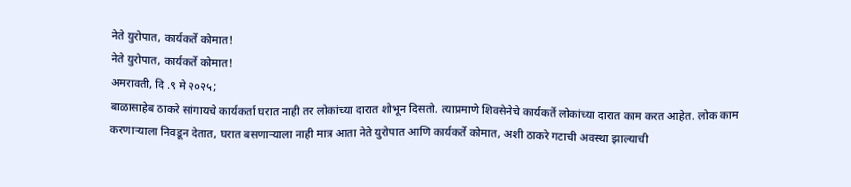नेते युरोपात, कार्यकर्ते कोमात!
नेते युरोपात, कार्यकर्ते कोमात!
अमरावती, दि .९ मे २०२५;
बाळासाहेब ठाकरे सांगायचे कार्यकर्ता घरात नाही तर लोकांच्या दारात शोभून दिसतो. त्याप्रमाणे शिवसेनेचे कार्यकर्ते लोकांच्या दारात काम करत आहेत. लोक काम करणाऱ्याला निवडून देतात, घरात बसणाऱ्याला नाही मात्र आता नेते युरोपात आणि कार्यकर्ते कोमात, अशी ठाकरे गटाची अवस्था झाल्याची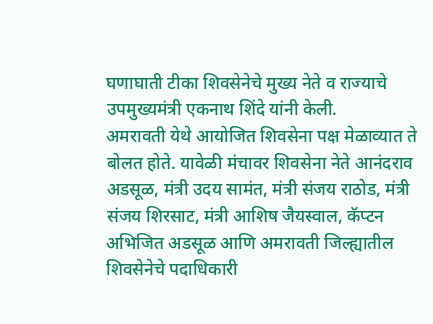घणाघाती टीका शिवसेनेचे मुख्य नेते व राज्याचे उपमुख्यमंत्री एकनाथ शिंदे यांनी केली.
अमरावती येथे आयोजित शिवसेना पक्ष मेळाव्यात ते बोलत होते. यावेळी मंचावर शिवसेना नेते आनंदराव अडसूळ, मंत्री उदय सामंत, मंत्री संजय राठोड, मंत्री संजय शिरसाट, मंत्री आशिष जैयस्वाल, कॅप्टन अभिजित अडसूळ आणि अमरावती जिल्ह्यातील शिवसेनेचे पदाधिकारी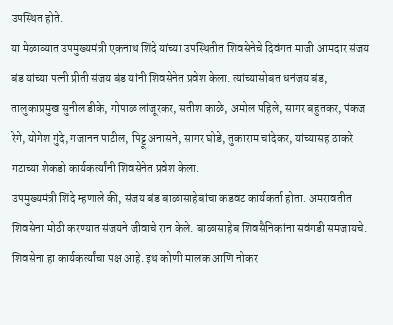उपस्थित होते.
या मेळाव्यात उपमुख्यमंत्री एकनाथ शिंदे यांच्या उपस्थितीत शिवसेनेचे दिवंगत माजी आमदार संजय बंड यांच्या पत्नी प्रीती संजय बंड यांनी शिवसेनेत प्रवेश केला. त्यांच्यासोबत धनंजय बंड, तालुकाप्रमुख सुनील डीके, गोपाळ लांजूरकर, सतीश काळे, अमोल पहिले, सागर बहुतकर, पंकज रेगे, योगेश गुंदे, गजानन पाटील, पिट्टू अनासने, सागर घोडे, तुकाराम चांदेकर, यांच्यासह ठाकरे गटाच्या शेकडो कार्यकर्त्यांनी शिवसेनेत प्रवेश केला.
उपमुख्यमंत्री शिंदे म्हणाले की, संजय बंड बाळासाहेबांचा कडवट कार्यकर्ता होता. अमरावतीत शिवसेना मोठी करण्यात संजयने जीवाचे रान केले. बाळासाहेब शिवसैनिकांना सवंगडी समजायचे. शिवसेना हा कार्यकर्त्यांचा पक्ष आहे. इथ कोणी मालक आणि नोकर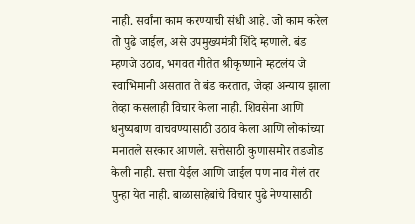नाही. सर्वांना काम करण्याची संधी आहे. जो काम करेल तो पुढे जाईल, असे उपमुख्यमंत्री शिंदे म्हणाले. बंड म्हणजे उठाव, भगवत गीतेत श्रीकृष्णाने म्हटलंय जे स्वाभिमानी असतात ते बंड करतात, जेव्हा अन्याय झाला तेव्हा कसलाही विचार केला नाही. शिवसेना आणि धनुष्यबाण वाचवण्यासाठी उठाव केला आणि लोकांच्या मनातले सरकार आणले. सत्तेसाठी कुणासमोर तडजोड केली नाही. सत्ता येईल आणि जाईल पण नाव गेलं तर पुन्हा येत नाही. बाळासाहेबांचे विचार पुढे नेण्यासाठी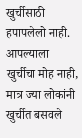खुर्चीसाठी हपापलेलो नाही. आपल्याला खुर्चीचा मोह नाही, मात्र ज्या लोकांनी खुर्चीत बसवले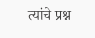त्यांचे प्रश्न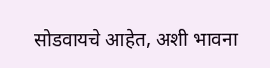सोडवायचे आहेत, अशी भावना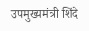उपमुख्यमंत्री शिंदे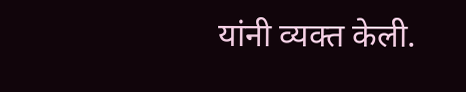यांनी व्यक्त केली.